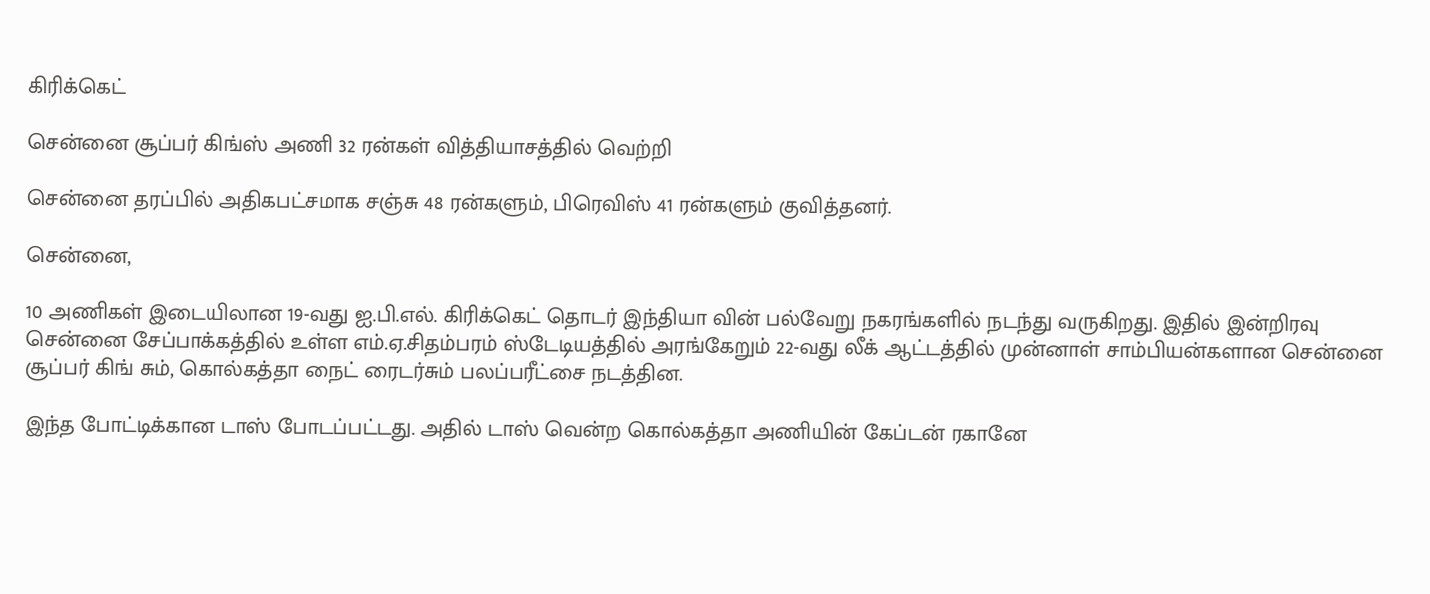கிரிக்கெட்

சென்னை சூப்பர் கிங்ஸ் அணி 32 ரன்கள் வித்தியாசத்தில் வெற்றி

சென்னை தரப்பில் அதிகபட்சமாக சஞ்சு 48 ரன்களும், பிரெவிஸ் 41 ரன்களும் குவித்தனர்.

சென்னை,

10 அணிகள் இடையிலான 19-வது ஐ.பி.எல். கிரிக்கெட் தொடர் இந்தியா வின் பல்வேறு நகரங்களில் நடந்து வருகிறது. இதில் இன்றிரவு சென்னை சேப்பாக்கத்தில் உள்ள எம்.ஏ.சிதம்பரம் ஸ்டேடியத்தில் அரங்கேறும் 22-வது லீக் ஆட்டத்தில் முன்னாள் சாம்பியன்களான சென்னை சூப்பர் கிங் சும், கொல்கத்தா நைட் ரைடர்சும் பலப்பரீட்சை நடத்தின.

இந்த போட்டிக்கான டாஸ் போடப்பட்டது. அதில் டாஸ் வென்ற கொல்கத்தா அணியின் கேப்டன் ரகானே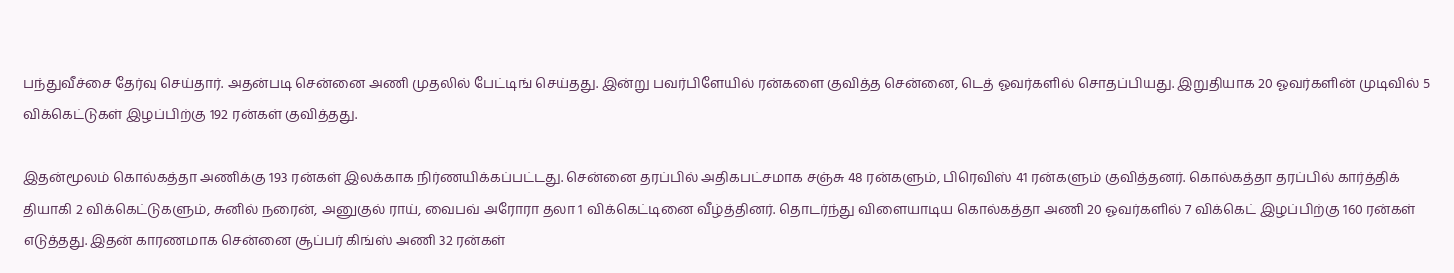பந்துவீச்சை தேர்வு செய்தார். அதன்படி சென்னை அணி முதலில் பேட்டிங் செய்தது. இன்று பவர்பிளேயில் ரன்களை குவித்த சென்னை, டெத் ஓவர்களில் சொதப்பியது. இறுதியாக 20 ஓவர்களின் முடிவில் 5 விக்கெட்டுகள் இழப்பிற்கு 192 ரன்கள் குவித்தது.

இதன்மூலம் கொல்கத்தா அணிக்கு 193 ரன்கள் இலக்காக நிர்ணயிக்கப்பட்டது. சென்னை தரப்பில் அதிகபட்சமாக சஞ்சு 48 ரன்களும், பிரெவிஸ் 41 ரன்களும் குவித்தனர். கொல்கத்தா தரப்பில் கார்த்திக் தியாகி 2 விக்கெட்டுகளும், சுனில் நரைன், அனுகுல் ராய், வைபவ் அரோரா தலா 1 விக்கெட்டினை வீழ்த்தினர். தொடர்ந்து விளையாடிய கொல்கத்தா அணி 20 ஓவர்களில் 7 விக்கெட் இழப்பிற்கு 160 ரன்கள் எடுத்தது. இதன் காரணமாக சென்னை சூப்பர் கிங்ஸ் அணி 32 ரன்கள்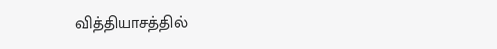வித்தியாசத்தில்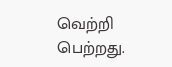வெற்றி பெற்றது.